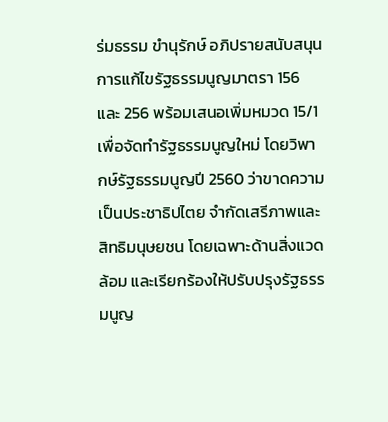ร่มธรรม ขำนุรักษ์ อภิปรายสนับสนุนการแก้ไขรัฐธรรมนูญมาตรา 156 และ 256 พร้อมเสนอเพิ่มหมวด 15/1 เพื่อจัดทำรัฐธรรมนูญใหม่ โดยวิพากษ์รัฐธรรมนูญปี 2560 ว่าขาดความเป็นประชาธิปไตย จำกัดเสรีภาพและสิทธิมนุษยชน โดยเฉพาะด้านสิ่งแวดล้อม และเรียกร้องให้ปรับปรุงรัฐธรรมนูญ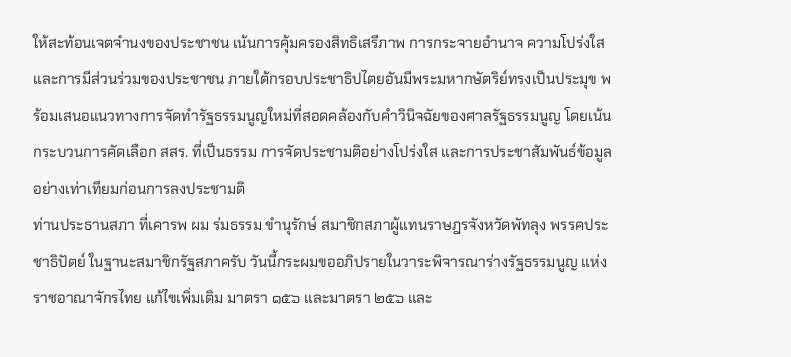ให้สะท้อนเจตจำนงของประชาชน เน้นการคุ้มครองสิทธิเสรีภาพ การกระจายอำนาจ ความโปร่งใส และการมีส่วนร่วมของประชาชน ภายใต้กรอบประชาธิปไตยอันมีพระมหากษัตริย์ทรงเป็นประมุข พร้อมเสนอแนวทางการจัดทำรัฐธรรมนูญใหม่ที่สอดคล้องกับคำวินิจฉัยของศาลรัฐธรรมนูญ โดยเน้นกระบวนการคัดเลือก สสร. ที่เป็นธรรม การจัดประชามติอย่างโปร่งใส และการประชาสัมพันธ์ข้อมูลอย่างเท่าเทียมก่อนการลงประชามติ
ท่านประธานสภา ที่เคารพ ผม ร่มธรรม ขำนุรักษ์ สมาชิกสภาผู้แทนราษฎรจังหวัดพัทลุง พรรคประชาธิปัตย์ ในฐานะสมาชิกรัฐสภาครับ วันนี้กระผมขออภิปรายในวาระพิจารณาร่างรัฐธรรมนูญ แห่งราชอาณาจักรไทย แก้ไขเพิ่มเติม มาตรา ๑๕๖ และมาตรา ๒๕๖ และ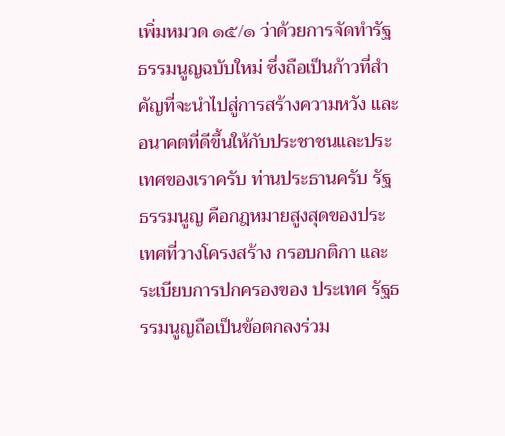เพิ่มหมวด ๑๕/๑ ว่าด้วยการจัดทำรัฐธรรมนูญฉบับใหม่ ซึ่งถือเป็นก้าวที่สำคัญที่จะนำไปสู่การสร้างความหวัง และอนาคตที่ดีขึ้นให้กับประชาชนและประเทศของเราครับ ท่านประธานครับ รัฐธรรมนูญ คือกฎหมายสูงสุดของประเทศที่วางโครงสร้าง กรอบกติกา และระเบียบการปกครองของ ประเทศ รัฐธรรมนูญถือเป็นข้อตกลงร่วม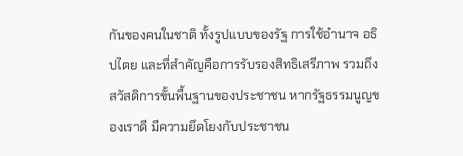กันของคนในชาติ ทั้งรูปแบบของรัฐ การใช้อำนาจ อธิปไตย และที่สำคัญคือการรับรองสิทธิเสรีภาพ รวมถึงสวัสดิการขั้นพื้นฐานของประชาชน หากรัฐธรรมนูญของเราดี มีความยึดโยงกับประชาชน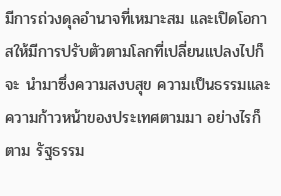มีการถ่วงดุลอำนาจที่เหมาะสม และเปิดโอกาสให้มีการปรับตัวตามโลกที่เปลี่ยนแปลงไปก็จะ นำมาซึ่งความสงบสุข ความเป็นธรรมและความก้าวหน้าของประเทศตามมา อย่างไรก็ตาม รัฐธรรม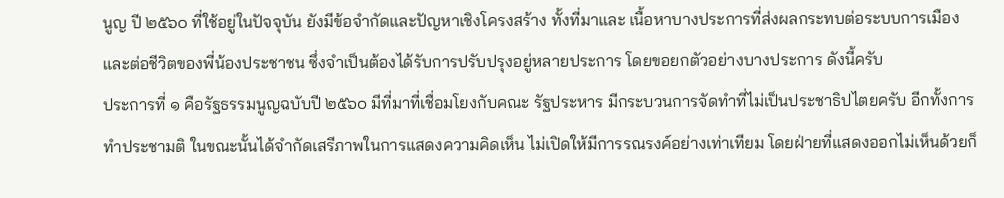นูญ ปี ๒๕๖๐ ที่ใช้อยู่ในปัจจุบัน ยังมีข้อจำกัดและปัญหาเชิงโครงสร้าง ทั้งที่มาและ เนื้อหาบางประการที่ส่งผลกระทบต่อระบบการเมืองและต่อชีวิตของพี่น้องประชาชน ซึ่งจำเป็นต้องได้รับการปรับปรุงอยู่หลายประการ โดยขอยกตัวอย่างบางประการ ดังนี้ครับ
ประการที่ ๑ คือรัฐธรรมนูญฉบับปี ๒๕๖๐ มีที่มาที่เชื่อมโยงกับคณะ รัฐประหาร มีกระบวนการจัดทำที่ไม่เป็นประชาธิปไตยครับ อีกทั้งการทำประชามติ ในขณะนั้นได้จำกัดเสรีภาพในการแสดงความคิดเห็น ไม่เปิดให้มีการรณรงค์อย่างเท่าเทียม โดยฝ่ายที่แสดงออกไม่เห็นด้วยก็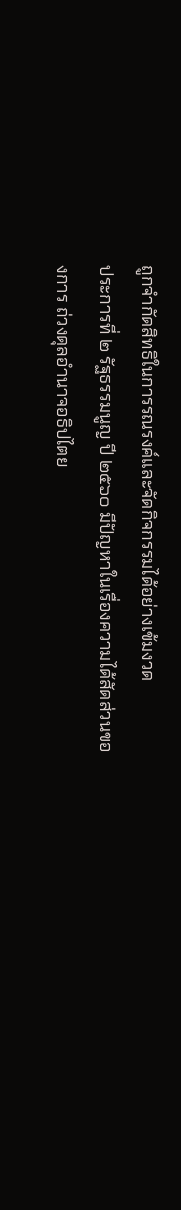ถูกจำกัดสิทธิในการรณรงค์และจัดกิจกรรมได้อย่างเข้มงวด
ประการที่ ๒ รัฐธรรมนูญ ปี ๒๕๖๐ มีปัญหาในเรื่องความได้สัดส่วนของการ ถ่วงดุลอำนาจอธิปไตย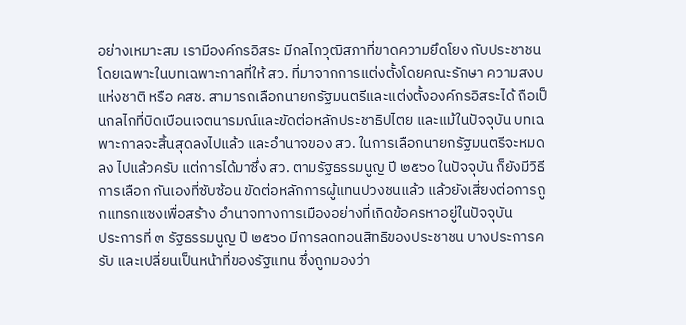อย่างเหมาะสม เรามีองค์กรอิสระ มีกลไกวุฒิสภาที่ขาดความยึดโยง กับประชาชน โดยเฉพาะในบทเฉพาะกาลที่ให้ สว. ที่มาจากการแต่งตั้งโดยคณะรักษา ความสงบแห่งชาติ หรือ คสช. สามารถเลือกนายกรัฐมนตรีและแต่งตั้งองค์กรอิสระได้ ถือเป็นกลไกที่บิดเบือนเจตนารมณ์และขัดต่อหลักประชาธิปไตย และแม้ในปัจจุบัน บทเฉพาะกาลจะสิ้นสุดลงไปแล้ว และอำนาจของ สว. ในการเลือกนายกรัฐมนตรีจะหมดลง ไปแล้วครับ แต่การได้มาซึ่ง สว. ตามรัฐธรรมนูญ ปี ๒๕๖๐ ในปัจจุบัน ก็ยังมีวิธีการเลือก กันเองที่ซับซ้อน ขัดต่อหลักการผู้แทนปวงชนแล้ว แล้วยังเสี่ยงต่อการถูกแทรกแซงเพื่อสร้าง อำนาจทางการเมืองอย่างที่เกิดข้อครหาอยู่ในปัจจุบัน
ประการที่ ๓ รัฐธรรมนูญ ปี ๒๕๖๐ มีการลดทอนสิทธิของประชาชน บางประการครับ และเปลี่ยนเป็นหน้าที่ของรัฐแทน ซึ่งถูกมองว่า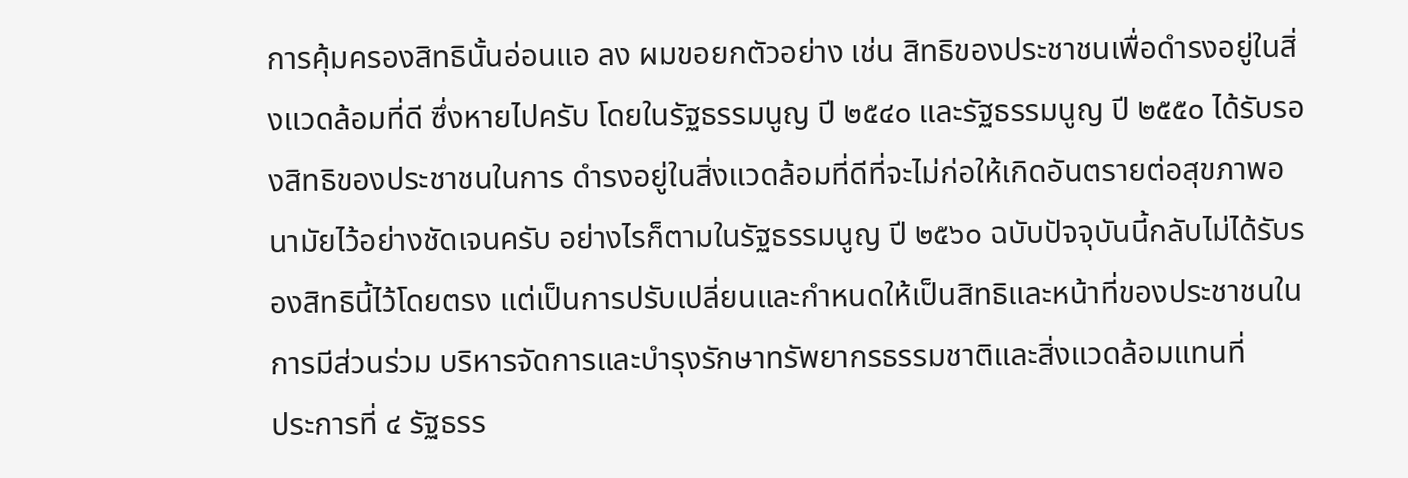การคุ้มครองสิทธินั้นอ่อนแอ ลง ผมขอยกตัวอย่าง เช่น สิทธิของประชาชนเพื่อดำรงอยู่ในสิ่งแวดล้อมที่ดี ซึ่งหายไปครับ โดยในรัฐธรรมนูญ ปี ๒๕๔๐ และรัฐธรรมนูญ ปี ๒๕๕๐ ได้รับรองสิทธิของประชาชนในการ ดำรงอยู่ในสิ่งแวดล้อมที่ดีที่จะไม่ก่อให้เกิดอันตรายต่อสุขภาพอนามัยไว้อย่างชัดเจนครับ อย่างไรก็ตามในรัฐธรรมนูญ ปี ๒๕๖๐ ฉบับปัจจุบันนี้กลับไม่ได้รับรองสิทธินี้ไว้โดยตรง แต่เป็นการปรับเปลี่ยนและกำหนดให้เป็นสิทธิและหน้าที่ของประชาชนในการมีส่วนร่วม บริหารจัดการและบำรุงรักษาทรัพยากรธรรมชาติและสิ่งแวดล้อมแทนที่
ประการที่ ๔ รัฐธรร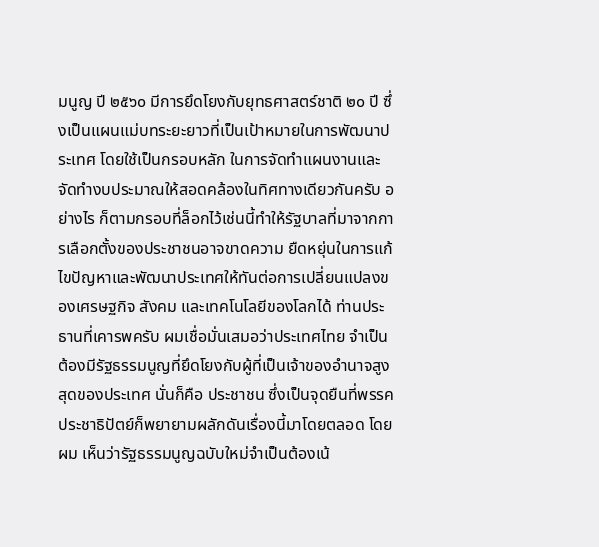มนูญ ปี ๒๕๖๐ มีการยึดโยงกับยุทธศาสตร์ชาติ ๒๐ ปี ซึ่งเป็นแผนแม่บทระยะยาวที่เป็นเป้าหมายในการพัฒนาประเทศ โดยใช้เป็นกรอบหลัก ในการจัดทำแผนงานและจัดทำงบประมาณให้สอดคล้องในทิศทางเดียวกันครับ อย่างไร ก็ตามกรอบที่ล็อกไว้เช่นนี้ทำให้รัฐบาลที่มาจากการเลือกตั้งของประชาชนอาจขาดความ ยืดหยุ่นในการแก้ไขปัญหาและพัฒนาประเทศให้ทันต่อการเปลี่ยนแปลงของเศรษฐกิจ สังคม และเทคโนโลยีของโลกได้ ท่านประธานที่เคารพครับ ผมเชื่อมั่นเสมอว่าประเทศไทย จำเป็นต้องมีรัฐธรรมนูญที่ยึดโยงกับผู้ที่เป็นเจ้าของอำนาจสูงสุดของประเทศ นั่นก็คือ ประชาชน ซึ่งเป็นจุดยืนที่พรรคประชาธิปัตย์ก็พยายามผลักดันเรื่องนี้มาโดยตลอด โดยผม เห็นว่ารัฐธรรมนูญฉบับใหม่จำเป็นต้องเน้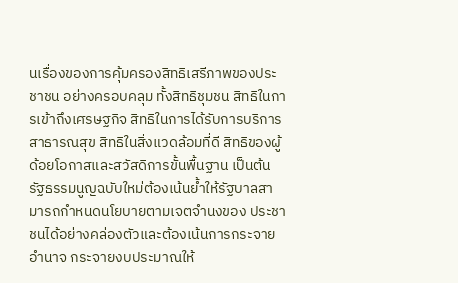นเรื่องของการคุ้มครองสิทธิเสรีภาพของประชาชน อย่างครอบคลุม ทั้งสิทธิชุมชน สิทธิในการเข้าถึงเศรษฐกิจ สิทธิในการได้รับการบริการ สาธารณสุข สิทธิในสิ่งแวดล้อมที่ดี สิทธิของผู้ด้อยโอกาสและสวัสดิการขั้นพื้นฐาน เป็นต้น รัฐธรรมนูญฉบับใหม่ต้องเน้นย้ำให้รัฐบาลสามารถกำหนดนโยบายตามเจตจำนงของ ประชาชนได้อย่างคล่องตัวและต้องเน้นการกระจายอำนาจ กระจายงบประมาณให้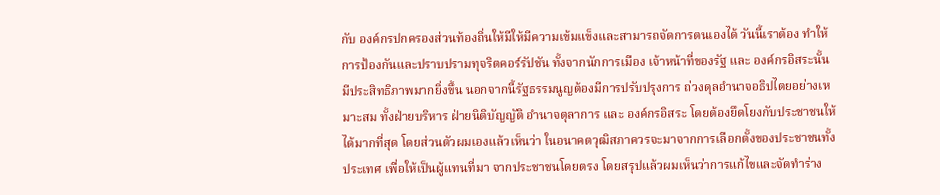กับ องค์กรปกครองส่วนท้องถิ่นให้มีให้มีความเข้มแข็งและสามารถจัดการตนเองได้ วันนี้เราต้อง ทำให้การป้องกันและปราบปรามทุจริตคอร์รัปชัน ทั้งจากนักการเมือง เจ้าหน้าที่ของรัฐ และ องค์กรอิสระนั้นมีประสิทธิภาพมากยิ่งขึ้น นอกจากนี้รัฐธรรมนูญต้องมีการปรับปรุงการ ถ่วงดุลอำนาจอธิปไตยอย่างเหมาะสม ทั้งฝ่ายบริหาร ฝ่ายนิติบัญญัติ อำนาจตุลาการ และ องค์กรอิสระ โดยต้องยึดโยงกับประชาชนให้ได้มากที่สุด โดยส่วนตัวผมเองแล้วเห็นว่า ในอนาคตวุฒิสภาควรจะมาจากการเลือกตั้งของประชาชนทั้งประเทศ เพื่อให้เป็นผู้แทนที่มา จากประชาชนโดยตรง โดยสรุปแล้วผมเห็นว่าการแก้ไขและจัดทำร่าง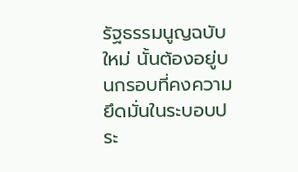รัฐธรรมนูญฉบับใหม่ นั้นต้องอยู่บนกรอบที่คงความยึดมั่นในระบอบประ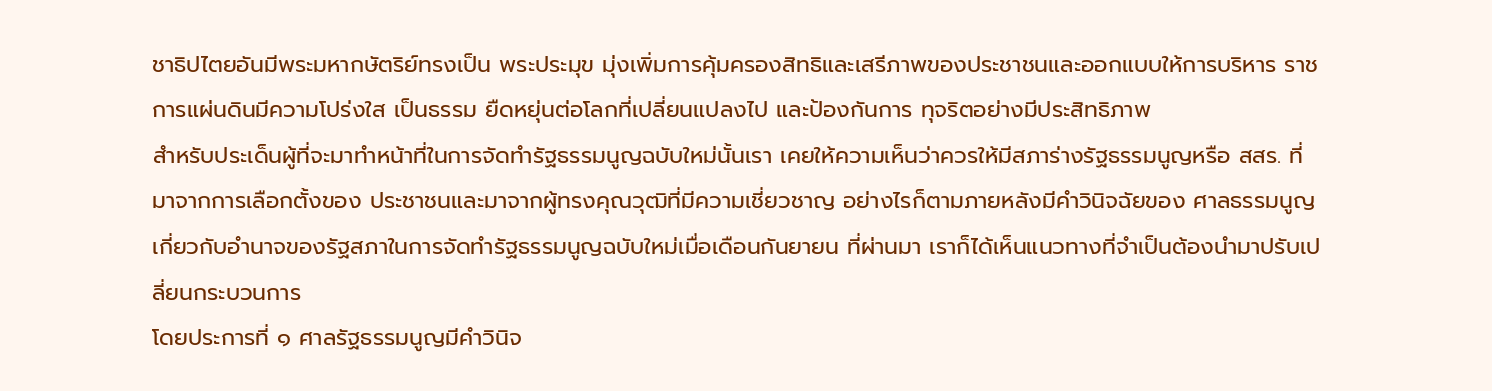ชาธิปไตยอันมีพระมหากษัตริย์ทรงเป็น พระประมุข มุ่งเพิ่มการคุ้มครองสิทธิและเสรีภาพของประชาชนและออกแบบให้การบริหาร ราชการแผ่นดินมีความโปร่งใส เป็นธรรม ยืดหยุ่นต่อโลกที่เปลี่ยนแปลงไป และป้องกันการ ทุจริตอย่างมีประสิทธิภาพ
สำหรับประเด็นผู้ที่จะมาทำหน้าที่ในการจัดทำรัฐธรรมนูญฉบับใหม่นั้นเรา เคยให้ความเห็นว่าควรให้มีสภาร่างรัฐธรรมนูญหรือ สสร. ที่มาจากการเลือกตั้งของ ประชาชนและมาจากผู้ทรงคุณวุฒิที่มีความเชี่ยวชาญ อย่างไรก็ตามภายหลังมีคำวินิจฉัยของ ศาลธรรมนูญเกี่ยวกับอำนาจของรัฐสภาในการจัดทำรัฐธรรมนูญฉบับใหม่เมื่อเดือนกันยายน ที่ผ่านมา เราก็ได้เห็นแนวทางที่จำเป็นต้องนำมาปรับเปลี่ยนกระบวนการ
โดยประการที่ ๑ ศาลรัฐธรรมนูญมีคำวินิจ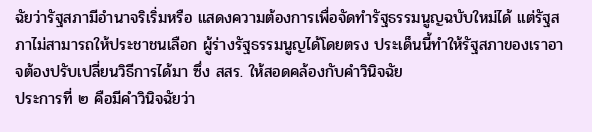ฉัยว่ารัฐสภามีอำนาจริเริ่มหรือ แสดงความต้องการเพื่อจัดทำรัฐธรรมนูญฉบับใหม่ได้ แต่รัฐสภาไม่สามารถให้ประชาชนเลือก ผู้ร่างรัฐธรรมนูญได้โดยตรง ประเด็นนี้ทำให้รัฐสภาของเราอาจต้องปรับเปลี่ยนวิธีการได้มา ซึ่ง สสร. ให้สอดคล้องกับคำวินิจฉัย
ประการที่ ๒ คือมีคำวินิจฉัยว่า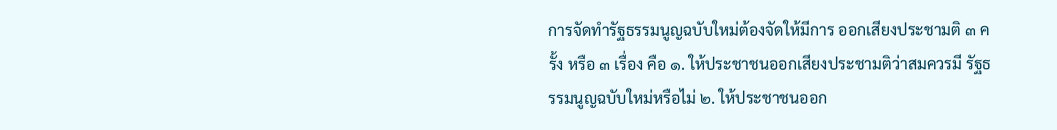การจัดทำรัฐธรรมนูญฉบับใหม่ต้องจัดให้มีการ ออกเสียงประชามติ ๓ ครั้ง หรือ ๓ เรื่อง คือ ๑. ให้ประชาชนออกเสียงประชามติว่าสมควรมี รัฐธรรมนูญฉบับใหม่หรือไม่ ๒. ให้ประชาชนออก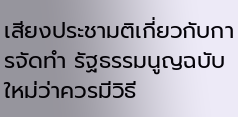เสียงประชามติเกี่ยวกับการจัดทำ รัฐธรรมนูญฉบับใหม่ว่าควรมีวิธี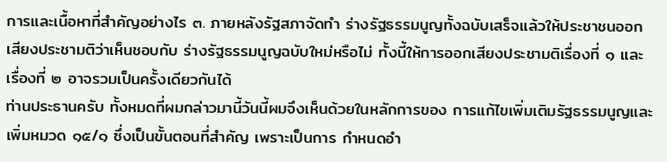การและเนื้อหาที่สำคัญอย่างไร ๓. ภายหลังรัฐสภาจัดทำ ร่างรัฐธรรมนูญทั้งฉบับเสร็จแล้วให้ประชาชนออกเสียงประชามติว่าเห็นชอบกับ ร่างรัฐธรรมนูญฉบับใหม่หรือไม่ ทั้งนี้ให้การออกเสียงประชามติเรื่องที่ ๑ และเรื่องที่ ๒ อาจรวมเป็นครั้งเดียวกันได้
ท่านประธานครับ ทั้งหมดที่ผมกล่าวมานี้วันนี้ผมจึงเห็นด้วยในหลักการของ การแก้ไขเพิ่มเติมรัฐธรรมนูญและเพิ่มหมวด ๑๕/๑ ซึ่งเป็นขั้นตอนที่สำคัญ เพราะเป็นการ กำหนดอำ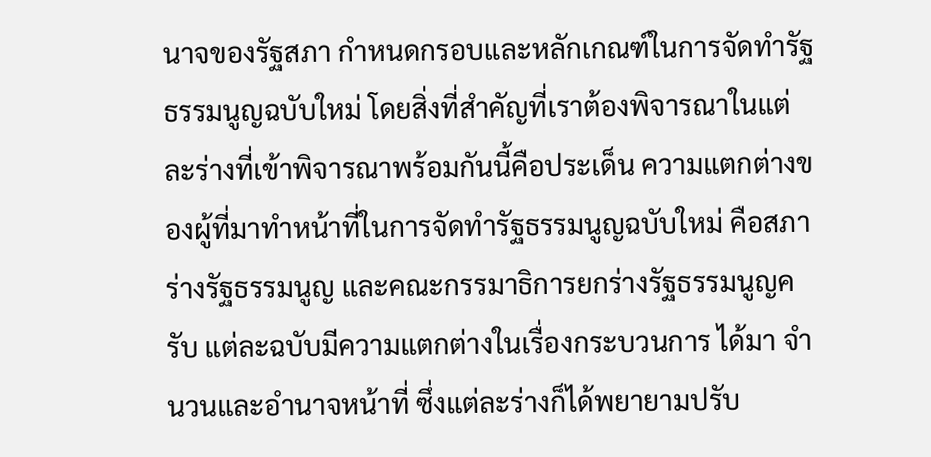นาจของรัฐสภา กำหนดกรอบและหลักเกณฑ์ในการจัดทำรัฐธรรมนูญฉบับใหม่ โดยสิ่งที่สำคัญที่เราต้องพิจารณาในแต่ละร่างที่เข้าพิจารณาพร้อมกันนี้คือประเด็น ความแตกต่างของผู้ที่มาทำหน้าที่ในการจัดทำรัฐธรรมนูญฉบับใหม่ คือสภาร่างรัฐธรรมนูญ และคณะกรรมาธิการยกร่างรัฐธรรมนูญครับ แต่ละฉบับมีความแตกต่างในเรื่องกระบวนการ ได้มา จำนวนและอำนาจหน้าที่ ซึ่งแต่ละร่างก็ได้พยายามปรับ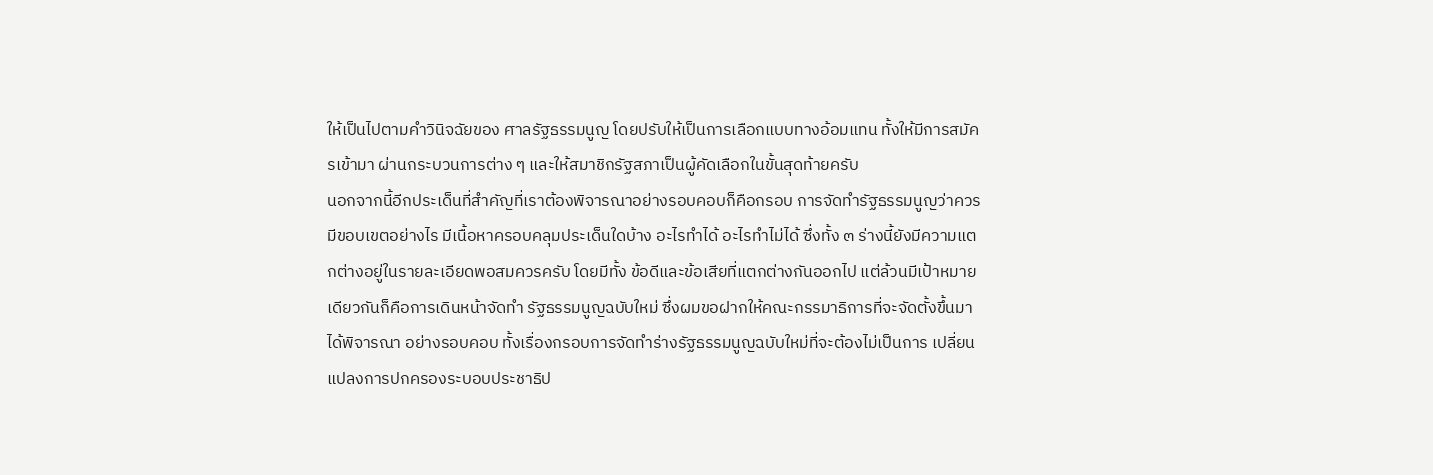ให้เป็นไปตามคำวินิจฉัยของ ศาลรัฐธรรมนูญ โดยปรับให้เป็นการเลือกแบบทางอ้อมแทน ทั้งให้มีการสมัครเข้ามา ผ่านกระบวนการต่าง ๆ และให้สมาชิกรัฐสภาเป็นผู้คัดเลือกในขั้นสุดท้ายครับ
นอกจากนี้อีกประเด็นที่สำคัญที่เราต้องพิจารณาอย่างรอบคอบก็คือกรอบ การจัดทำรัฐธรรมนูญว่าควรมีขอบเขตอย่างไร มีเนื้อหาครอบคลุมประเด็นใดบ้าง อะไรทำได้ อะไรทำไม่ได้ ซึ่งทั้ง ๓ ร่างนี้ยังมีความแตกต่างอยู่ในรายละเอียดพอสมควรครับ โดยมีทั้ง ข้อดีและข้อเสียที่แตกต่างกันออกไป แต่ล้วนมีเป้าหมายเดียวกันก็คือการเดินหน้าจัดทำ รัฐธรรมนูญฉบับใหม่ ซึ่งผมขอฝากให้คณะกรรมาธิการที่จะจัดตั้งขึ้นมาได้พิจารณา อย่างรอบคอบ ทั้งเรื่องกรอบการจัดทำร่างรัฐธรรมนูญฉบับใหม่ที่จะต้องไม่เป็นการ เปลี่ยนแปลงการปกครองระบอบประชาธิป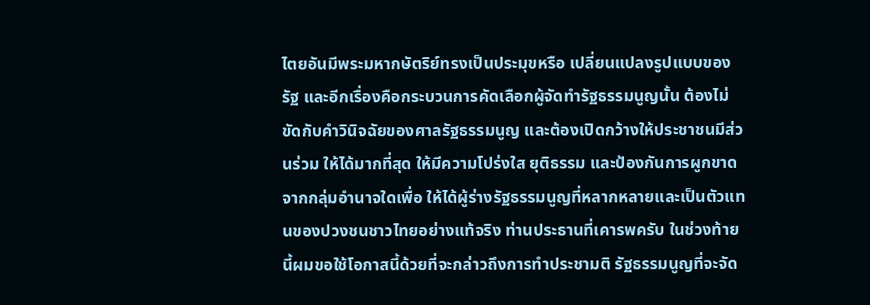ไตยอันมีพระมหากษัตริย์ทรงเป็นประมุขหรือ เปลี่ยนแปลงรูปแบบของรัฐ และอีกเรื่องคือกระบวนการคัดเลือกผู้จัดทำรัฐธรรมนูญนั้น ต้องไม่ขัดกับคำวินิจฉัยของศาลรัฐธรรมนูญ และต้องเปิดกว้างให้ประชาชนมีส่วนร่วม ให้ได้มากที่สุด ให้มีความโปร่งใส ยุติธรรม และป้องกันการผูกขาดจากกลุ่มอำนาจใดเพื่อ ให้ได้ผู้ร่างรัฐธรรมนูญที่หลากหลายและเป็นตัวแทนของปวงชนชาวไทยอย่างแท้จริง ท่านประธานที่เคารพครับ ในช่วงท้ายนี้ผมขอใช้โอกาสนี้ด้วยที่จะกล่าวถึงการทำประชามติ รัฐธรรมนูญที่จะจัด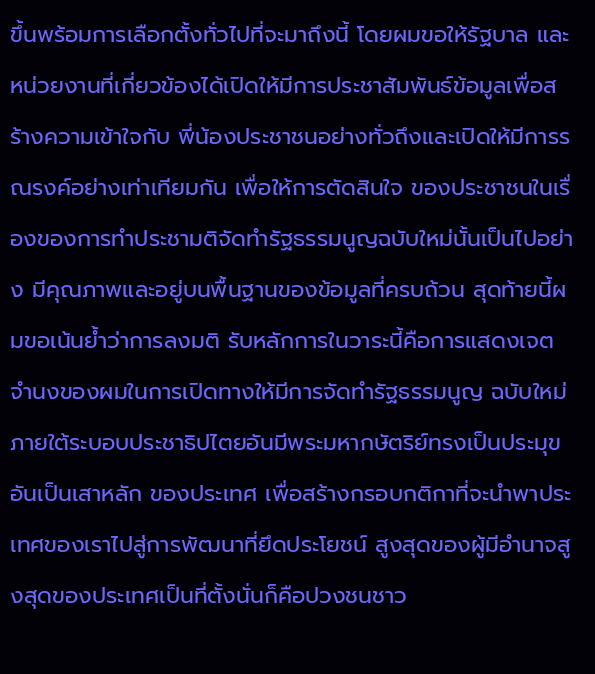ขึ้นพร้อมการเลือกตั้งทั่วไปที่จะมาถึงนี้ โดยผมขอให้รัฐบาล และหน่วยงานที่เกี่ยวข้องได้เปิดให้มีการประชาสัมพันธ์ข้อมูลเพื่อสร้างความเข้าใจกับ พี่น้องประชาชนอย่างทั่วถึงและเปิดให้มีการรณรงค์อย่างเท่าเทียมกัน เพื่อให้การตัดสินใจ ของประชาชนในเรื่องของการทำประชามติจัดทำรัฐธรรมนูญฉบับใหม่นั้นเป็นไปอย่าง มีคุณภาพและอยู่บนพื้นฐานของข้อมูลที่ครบถ้วน สุดท้ายนี้ผมขอเน้นย้ำว่าการลงมติ รับหลักการในวาระนี้คือการแสดงเจตจำนงของผมในการเปิดทางให้มีการจัดทำรัฐธรรมนูญ ฉบับใหม่ภายใต้ระบอบประชาธิปไตยอันมีพระมหากษัตริย์ทรงเป็นประมุข อันเป็นเสาหลัก ของประเทศ เพื่อสร้างกรอบกติกาที่จะนำพาประเทศของเราไปสู่การพัฒนาที่ยึดประโยชน์ สูงสุดของผู้มีอำนาจสูงสุดของประเทศเป็นที่ตั้งนั่นก็คือปวงชนชาว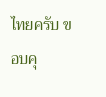ไทยครับ ขอบคุ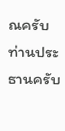ณครับ ท่านประธานครับ